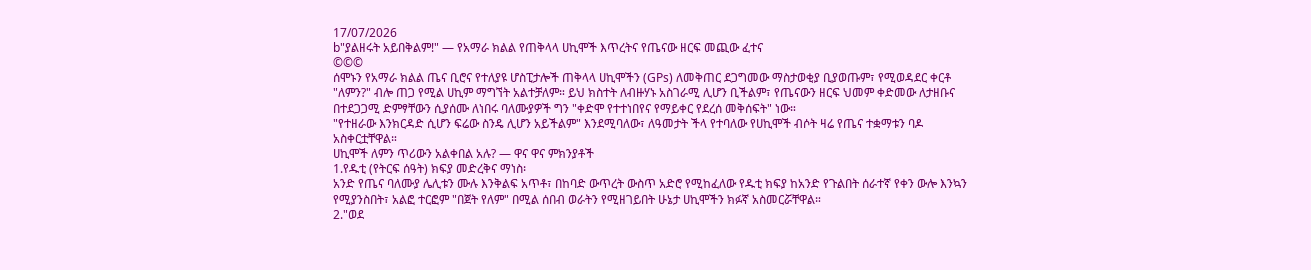17/07/2026
b"ያልዘሩት አይበቅልም!" — የአማራ ክልል የጠቅላላ ሀኪሞች እጥረትና የጤናው ዘርፍ መጪው ፈተና
©©©
ሰሞኑን የአማራ ክልል ጤና ቢሮና የተለያዩ ሆስፒታሎች ጠቅላላ ሀኪሞችን (GPs) ለመቅጠር ደጋግመው ማስታወቂያ ቢያወጡም፣ የሚወዳደር ቀርቶ "ለምን?" ብሎ ጠጋ የሚል ሀኪም ማግኘት አልተቻለም። ይህ ክስተት ለብዙሃኑ አስገራሚ ሊሆን ቢችልም፣ የጤናውን ዘርፍ ህመም ቀድመው ለታዘቡና በተደጋጋሚ ድምፃቸውን ሲያሰሙ ለነበሩ ባለሙያዎች ግን "ቀድሞ የተተነበየና የማይቀር የደረሰ መቅሰፍት" ነው።
"የተዘራው እንክርዳድ ሲሆን ፍሬው ስንዴ ሊሆን አይችልም" እንደሚባለው፣ ለዓመታት ችላ የተባለው የሀኪሞች ብሶት ዛሬ የጤና ተቋማቱን ባዶ አስቀርቷቸዋል።
ሀኪሞች ለምን ጥሪውን አልቀበል አሉ? — ዋና ዋና ምክንያቶች
1.የዱቲ (የትርፍ ሰዓት) ክፍያ መድረቅና ማነስ፡
አንድ የጤና ባለሙያ ሌሊቱን ሙሉ እንቅልፍ አጥቶ፣ በከባድ ውጥረት ውስጥ አድሮ የሚከፈለው የዱቲ ክፍያ ከአንድ የጉልበት ሰራተኛ የቀን ውሎ እንኳን የሚያንስበት፣ አልፎ ተርፎም "በጀት የለም" በሚል ሰበብ ወራትን የሚዘገይበት ሁኔታ ሀኪሞችን ክፉኛ አስመርሯቸዋል።
2."ወደ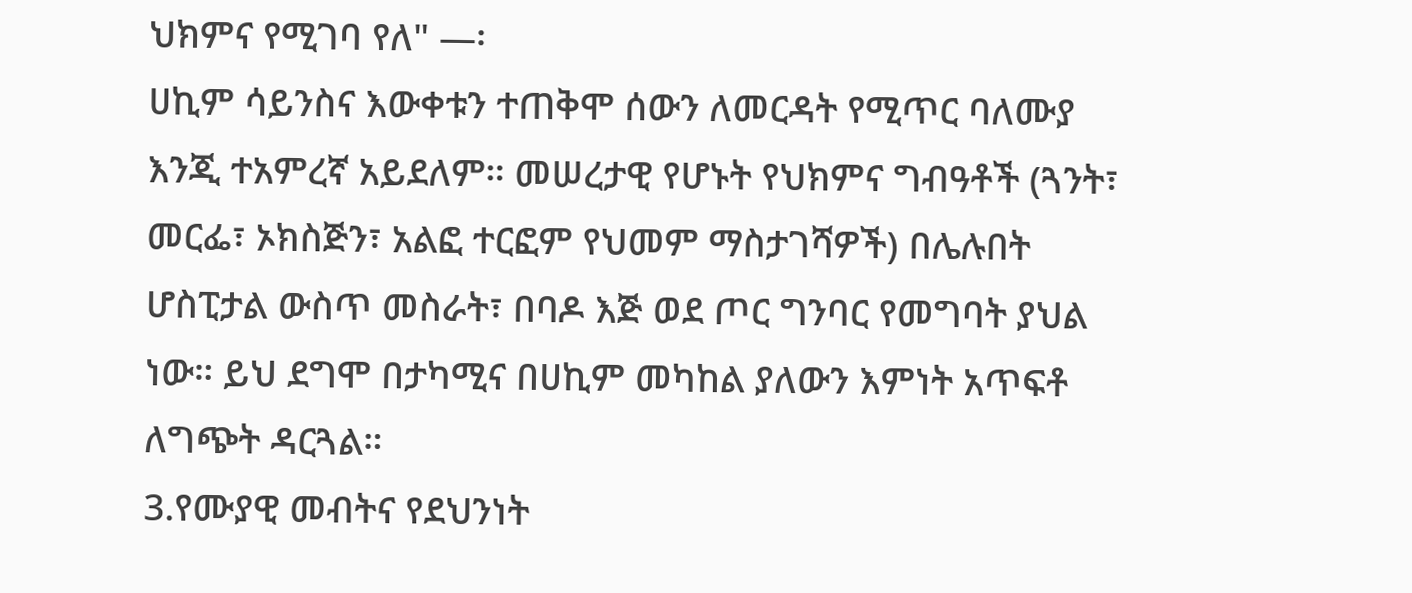ህክምና የሚገባ የለ" —፡
ሀኪም ሳይንስና እውቀቱን ተጠቅሞ ሰውን ለመርዳት የሚጥር ባለሙያ እንጂ ተአምረኛ አይደለም። መሠረታዊ የሆኑት የህክምና ግብዓቶች (ጓንት፣ መርፌ፣ ኦክስጅን፣ አልፎ ተርፎም የህመም ማስታገሻዎች) በሌሉበት ሆስፒታል ውስጥ መስራት፣ በባዶ እጅ ወደ ጦር ግንባር የመግባት ያህል ነው። ይህ ደግሞ በታካሚና በሀኪም መካከል ያለውን እምነት አጥፍቶ ለግጭት ዳርጓል።
3.የሙያዊ መብትና የደህንነት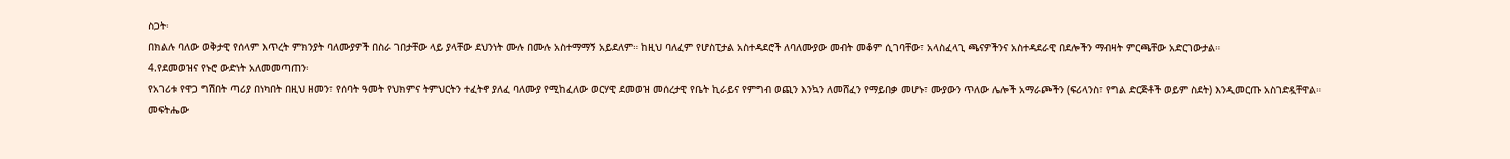ስጋት፡
በክልሉ ባለው ወቅታዊ የሰላም እጥረት ምክንያት ባለሙያዎች በስራ ገበታቸው ላይ ያላቸው ደህንነት ሙሉ በሙሉ አስተማማኝ አይደለም። ከዚህ ባለፈም የሆስፒታል አስተዳደሮች ለባለሙያው መብት መቆም ሲገባቸው፣ አላስፈላጊ ጫናዎችንና አስተዳደራዊ በደሎችን ማብዛት ምርጫቸው አድርገውታል።
4.የደመወዝና የኑሮ ውድነት አለመመጣጠን፡
የአገሪቱ የዋጋ ግሽበት ጣሪያ በነካበት በዚህ ዘመን፣ የሰባት ዓመት የህክምና ትምህርትን ተፈትኖ ያለፈ ባለሙያ የሚከፈለው ወርሃዊ ደመወዝ መሰረታዊ የቤት ኪራይና የምግብ ወጪን እንኳን ለመሸፈን የማይበቃ መሆኑ፣ ሙያውን ጥለው ሌሎች አማራጮችን (ፍሪላንስ፣ የግል ድርጅቶች ወይም ስደት) እንዲመርጡ አስገድዷቸዋል።
መፍትሔው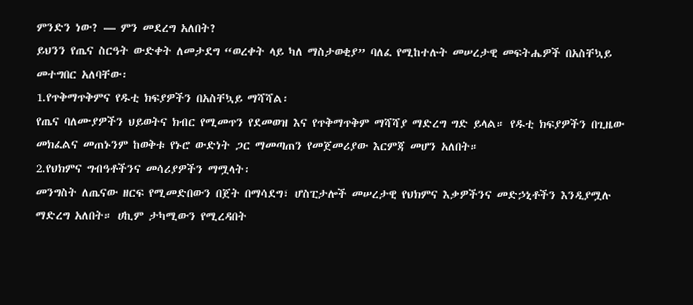ምንድን ነው? — ምን መደረግ አለበት?
ይህንን የጤና ስርዓት ውድቀት ለመታደግ “ወረቀት ላይ ካለ ማስታወቂያ” ባለፈ የሚከተሉት መሠረታዊ መፍትሔዎች በአስቸኳይ መተግበር አለባቸው፡
1.የጥቅማጥቅምና የዱቲ ክፍያዎችን በአስቸኳይ ማሻሻል፡
የጤና ባለሙያዎችን ህይወትና ክብር የሚመጥን የደመወዝ እና የጥቅማጥቅም ማሻሻያ ማድረግ ግድ ይላል። የዱቲ ክፍያዎችን በጊዜው መክፈልና መጠኑንም ከወቅቱ የኑሮ ውድነት ጋር ማመጣጠን የመጀመሪያው እርምጃ መሆን አለበት።
2.የህክምና ግብዓቶችንና መሳሪያዎችን ማሟላት፡
መንግስት ለጤናው ዘርፍ የሚመድበውን በጀት በማሳደግ፣ ሆስፒታሎች መሠረታዊ የህክምና እቃዎችንና መድኃኒቶችን እንዲያሟሉ ማድረግ አለበት። ሀኪም ታካሚውን የሚረዳበት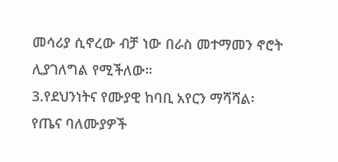መሳሪያ ሲኖረው ብቻ ነው በራስ መተማመን ኖሮት ሊያገለግል የሚችለው።
3.የደህንነትና የሙያዊ ከባቢ አየርን ማሻሻል፡
የጤና ባለሙያዎች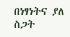በነፃነትና ያለ ስጋት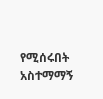የሚሰሩበት አስተማማኝ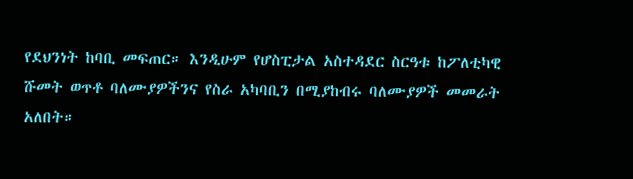የደህንነት ከባቢ መፍጠር። እንዲሁም የሆስፒታል አስተዳደር ስርዓቱ ከፖለቲካዊ ሹመት ወጥቶ ባለሙያዎችንና የስራ አካባቢን በሚያከብሩ ባለሙያዎች መመራት አለበት።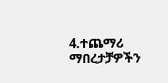4.ተጨማሪ ማበረታቻዎችን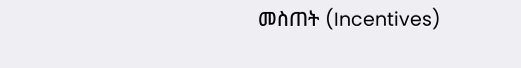መስጠት (Incentives)